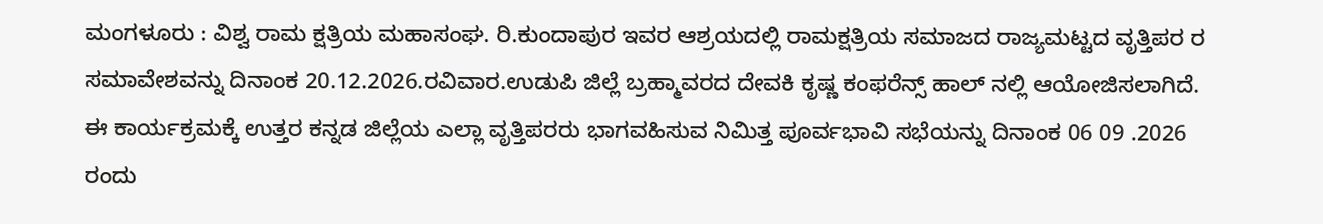ಮಂಗಳೂರು : ವಿಶ್ವ ರಾಮ ಕ್ಷತ್ರಿಯ ಮಹಾಸಂಘ. ರಿ.ಕುಂದಾಪುರ ಇವರ ಆಶ್ರಯದಲ್ಲಿ ರಾಮಕ್ಷತ್ರಿಯ ಸಮಾಜದ ರಾಜ್ಯಮಟ್ಟದ ವೃತ್ತಿಪರ ರ ಸಮಾವೇಶವನ್ನು ದಿನಾಂಕ 20.12.2026.ರವಿವಾರ.ಉಡುಪಿ ಜಿಲ್ಲೆ ಬ್ರಹ್ಮಾವರದ ದೇವಕಿ ಕೃಷ್ಣ ಕಂಫರೆನ್ಸ್ ಹಾಲ್ ನಲ್ಲಿ ಆಯೋಜಿಸಲಾಗಿದೆ. ಈ ಕಾರ್ಯಕ್ರಮಕ್ಕೆ ಉತ್ತರ ಕನ್ನಡ ಜಿಲ್ಲೆಯ ಎಲ್ಲಾ ವೃತ್ತಿಪರರು ಭಾಗವಹಿಸುವ ನಿಮಿತ್ತ ಪೂರ್ವಭಾವಿ ಸಭೆಯನ್ನು ದಿನಾಂಕ 06 09 .2026 ರಂದು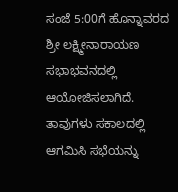ಸಂಜೆ 5:00ಗೆ ಹೊನ್ನಾವರದ ಶ್ರೀ ಲಕ್ಷ್ಮೀನಾರಾಯಣ ಸಭಾಭವನದಲ್ಲಿ ಆಯೋಜಿಸಲಾಗಿದೆ. ತಾವುಗಳು ಸಕಾಲದಲ್ಲಿ ಆಗಮಿಸಿ ಸಭೆಯನ್ನು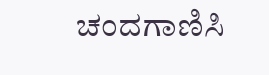ಚಂದಗಾಣಿಸಿ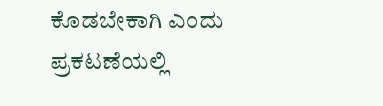ಕೊಡಬೇಕಾಗಿ ಎಂದು ಪ್ರಕಟಣೆಯಲ್ಲಿ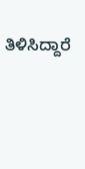ತಿಳಿಸಿದ್ದಾರೆ